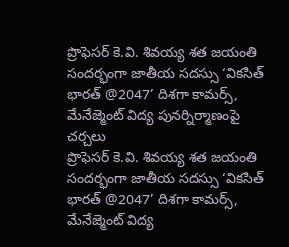ప్రొఫెసర్ కె.వి. శివయ్య శత జయంతి సందర్భంగా జాతీయ సదస్సు ‘వికసిత్ భారత్ @2047’ దిశగా కామర్స్, మేనేజ్మెంట్ విద్య పునర్నిర్మాణంపై చర్చలు
ప్రొఫెసర్ కె.వి. శివయ్య శత జయంతి సందర్భంగా జాతీయ సదస్సు ‘వికసిత్ భారత్ @2047’ దిశగా కామర్స్, మేనేజ్మెంట్ విద్య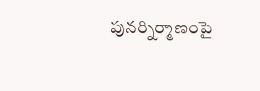పునర్నిర్మాణంపై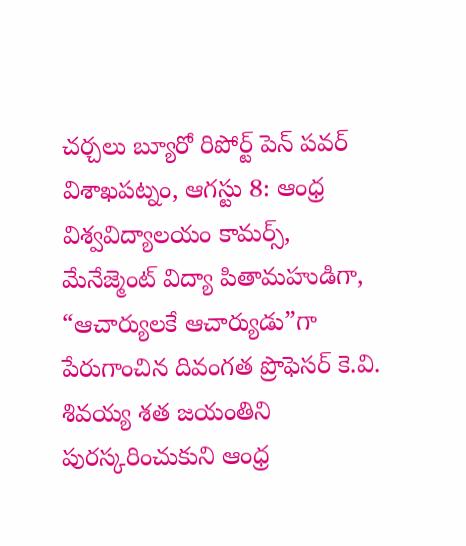చర్చలు బ్యూరో రిపోర్ట్ పెన్ పవర్ విశాఖపట్నం, ఆగస్టు 8: ఆంధ్ర విశ్వవిద్యాలయం కామర్స్, మేనేజ్మెంట్ విద్యా పితామహుడిగా, “ఆచార్యులకే ఆచార్యుడు”గా పేరుగాంచిన దివంగత ప్రొఫెసర్ కె.వి. శివయ్య శత జయంతిని పురస్కరించుకుని ఆంధ్ర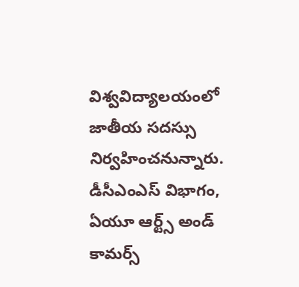విశ్వవిద్యాలయంలో జాతీయ సదస్సు నిర్వహించనున్నారు. డీసీఎంఎస్ విభాగం, ఏయూ ఆర్ట్స్ అండ్ కామర్స్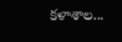కళాశాల...